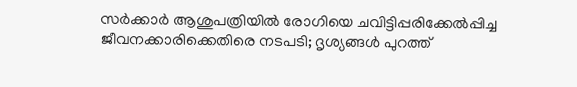സർക്കാർ ആശുപത്രിയിൽ രോഗിയെ ചവിട്ടിപ്പരിക്കേൽപ്പിച്ച ജീവനക്കാരിക്കെതിരെ നടപടി; ദൃശ്യങ്ങൾ പുറത്ത്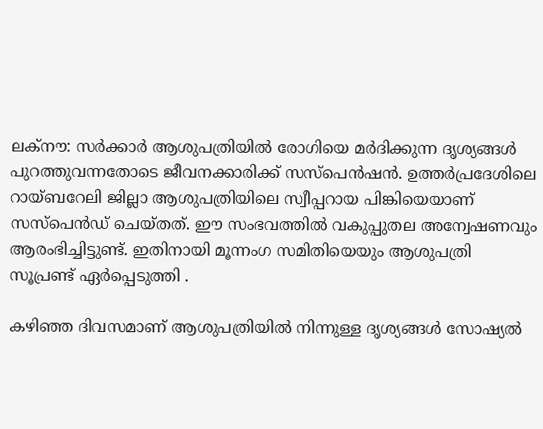ലക്‌നൗ: സർക്കാർ ആശുപത്രിയിൽ രോഗിയെ മർദിക്കുന്ന ദൃശ്യങ്ങൾ പുറത്തുവന്നതോടെ ജീവനക്കാരിക്ക് സസ്‌പെൻഷൻ. ഉത്തർപ്രദേശിലെ റായ്‌ബറേലി ജില്ലാ ആശുപത്രിയിലെ സ്വീപ്പറായ പിങ്കിയെയാണ് സസ്‌പെൻഡ് ചെയ്‌തത്. ഈ സംഭവത്തിൽ വകുപ്പുതല അന്വേഷണവും ആരംഭിച്ചിട്ടുണ്ട്. ഇതിനായി മൂന്നംഗ സമിതിയെയും ആശുപത്രി സൂപ്രണ്ട് ഏർപ്പെടുത്തി .

കഴിഞ്ഞ ദിവസമാണ് ആശുപത്രിയിൽ നിന്നുള്ള ദൃശ്യങ്ങൾ സോഷ്യൽ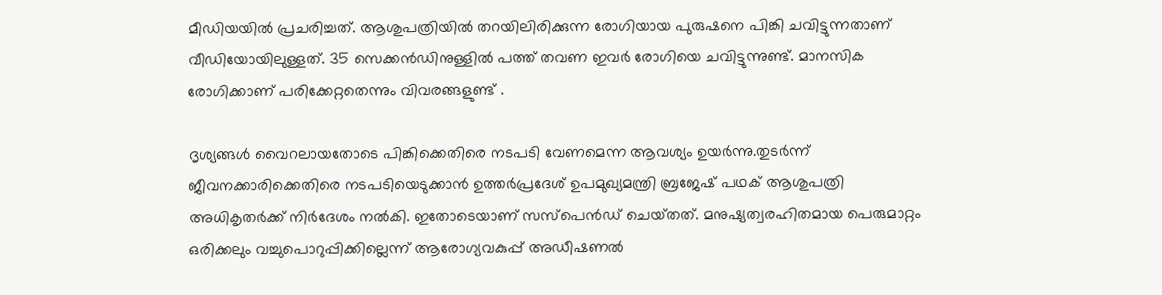മീഡിയയിൽ പ്രചരിച്ചത്. ആശുപത്രിയിൽ തറയിലിരിക്കുന്ന രോഗിയായ പുരുഷനെ പിങ്കി ചവിട്ടുന്നതാണ് വീഡിയോയിലുള്ളത്. 35 സെക്കൻഡിനുള്ളിൽ പത്ത് തവണ ഇവർ രോഗിയെ ചവിട്ടുന്നുണ്ട്. മാനസിക രോഗിക്കാണ് പരിക്കേറ്റതെന്നും വിവരങ്ങളുണ്ട് .

ദൃശ്യങ്ങൾ വൈറലായതോടെ പിങ്കിക്കെതിരെ നടപടി വേണമെന്ന ആവശ്യം ഉയർന്നു.തുടർന്ന് ജീവനക്കാരിക്കെതിരെ നടപടിയെടുക്കാൻ ഉത്തർപ്രദേശ് ഉപമുഖ്യമന്ത്രി ബ്രജേഷ് പഥക് ആശുപത്രി അധികൃതർക്ക് നിർദേശം നൽകി. ഇതോടെയാണ് സസ്‌പെൻഡ് ചെയ്‌തത്. മനുഷ്യത്വരഹിതമായ പെരുമാറ്റം ഒരിക്കലും വച്ചുപൊറുപ്പിക്കില്ലെന്ന് ആരോഗ്യവകുപ്പ് അഡീഷണൽ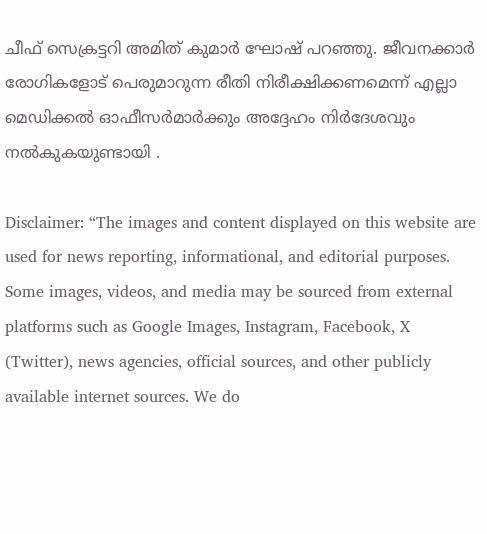ചീഫ് സെക്രട്ടറി അമിത് കുമാർ ഘോഷ് പറഞ്ഞു. ജീവനക്കാർ രോഗികളോട് പെരുമാറുന്ന രീതി നിരീക്ഷിക്കണമെന്ന് എല്ലാ മെഡിക്കൽ ഓഫീസർമാർക്കും അദ്ദേഹം നിർദേശവും നൽകുകയുണ്ടായി .

Disclaimer: “The images and content displayed on this website are used for news reporting, informational, and editorial purposes. Some images, videos, and media may be sourced from external platforms such as Google Images, Instagram, Facebook, X (Twitter), news agencies, official sources, and other publicly available internet sources. We do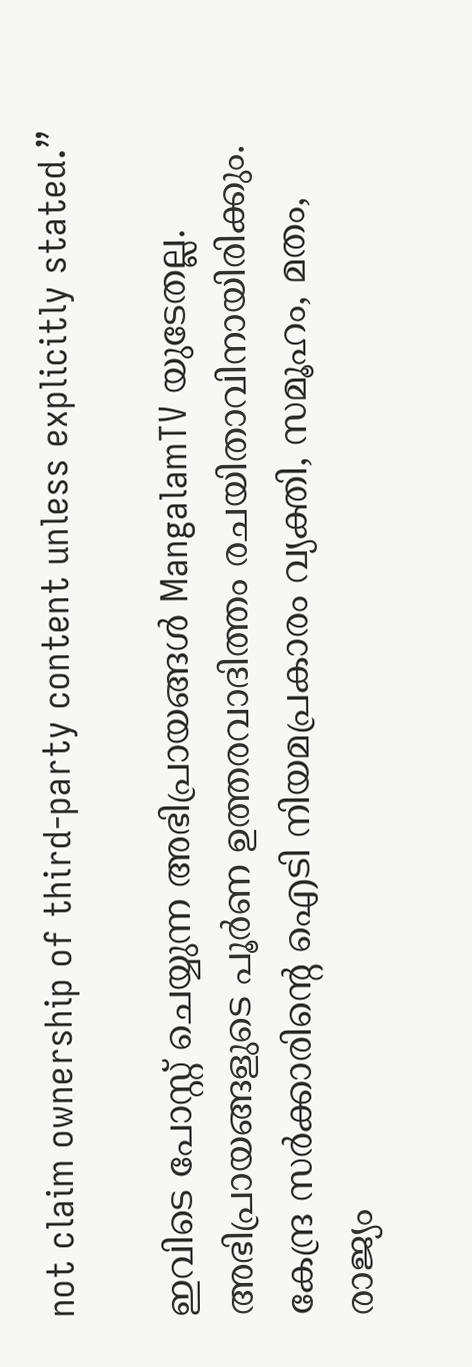not claim ownership of third-party content unless explicitly stated.”

ഇവിടെ പോസ്റ്റ് ചെയ്യുന്ന അഭിപ്രായങ്ങൾ MangalamTV യുടേതല്ല. അഭിപ്രായങ്ങളുടെ പൂർണ ഉത്തരവാദിത്തം രചയിതാവിനായിരിക്കും. കേന്ദ്ര സർക്കാരിന്റെ ഐടി നിയമപ്രകാരം വ്യക്തി, സമൂഹം, മതം, രാജ്യം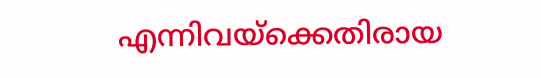എന്നിവയ്ക്കെതിരായ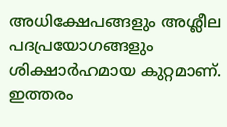അധിക്ഷേപങ്ങളും അശ്ലീല പദപ്രയോഗങ്ങളും ശിക്ഷാർഹമായ കുറ്റമാണ്. ഇത്തരം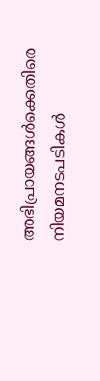അഭിപ്രായങ്ങൾക്കെതിരെ നിയമനടപടികൾ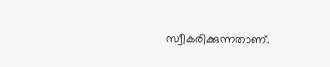സ്വീകരിക്കുന്നതാണ്.